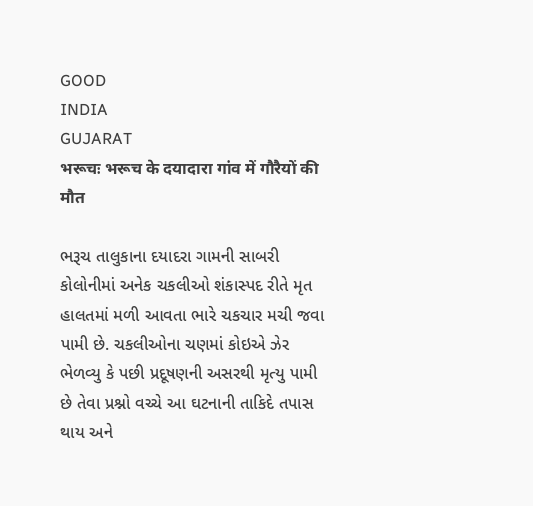GOOD
INDIA
GUJARAT
भरूचः भरूच के दयादारा गांव में गौरैयों की मौत

ભરૂચ તાલુકાના દયાદરા ગામની સાબરી કોલોનીમાં અનેક ચકલીઓ શંકાસ્પદ રીતે મૃત હાલતમાં મળી આવતા ભારે ચકચાર મચી જવા પામી છે. ચકલીઓના ચણમાં કોઇએ ઝેર ભેળવ્યુ કે પછી પ્રદૂષણની અસરથી મૃત્યુ પામી છે તેવા પ્રશ્નો વચ્ચે આ ઘટનાની તાકિદે તપાસ થાય અને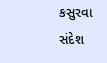કસુરવા
સંદેશ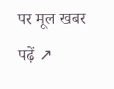पर मूल खबर पढ़ें ↗